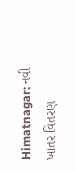Himatnagar: નવી ખાતર વિતરણ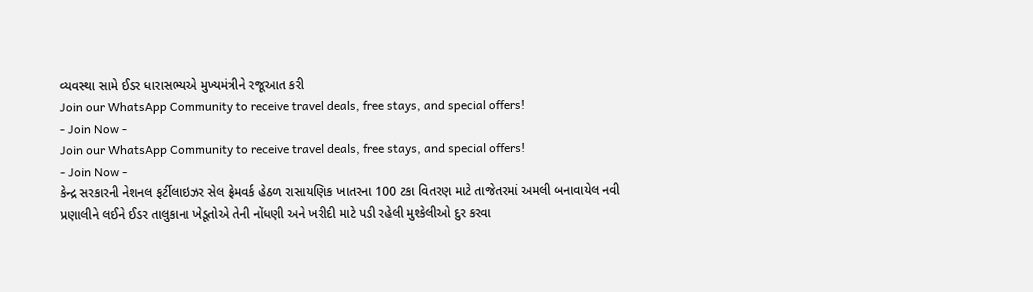વ્યવસ્થા સામે ઈડર ધારાસભ્યએ મુખ્યમંત્રીને રજૂઆત કરી
Join our WhatsApp Community to receive travel deals, free stays, and special offers!
- Join Now -
Join our WhatsApp Community to receive travel deals, free stays, and special offers!
- Join Now -
કેન્દ્ર સરકારની નેશનલ ફર્ટીલાઇઝર સેલ ફ્રેમવર્ક હેઠળ રાસાયણિક ખાતરના 100 ટકા વિતરણ માટે તાજેતરમાં અમલી બનાવાયેલ નવી પ્રણાલીને લઈને ઈડર તાલુકાના ખેડૂતોએ તેની નોંધણી અને ખરીદી માટે પડી રહેલી મુશ્કેલીઓ દુર કરવા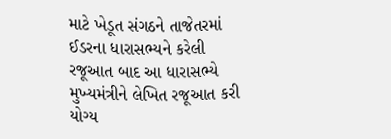માટે ખેડૂત સંગઠને તાજેતરમાં ઈડરના ધારાસભ્યને કરેલી રજૂઆત બાદ આ ધારાસભ્યે મુખ્યમંત્રીને લેખિત રજૂઆત કરી યોગ્ય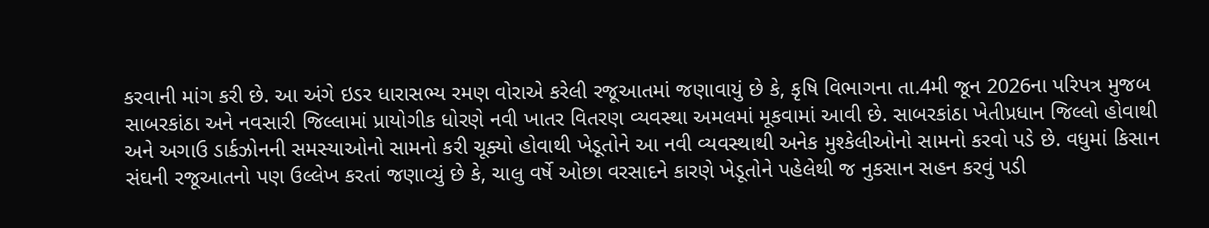કરવાની માંગ કરી છે. આ અંગે ઇડર ધારાસભ્ય રમણ વોરાએ કરેલી રજૂઆતમાં જણાવાયું છે કે, કૃષિ વિભાગના તા.4મી જૂન 2026ના પરિપત્ર મુજબ સાબરકાંઠા અને નવસારી જિલ્લામાં પ્રાયોગીક ધોરણે નવી ખાતર વિતરણ વ્યવસ્થા અમલમાં મૂકવામાં આવી છે. સાબરકાંઠા ખેતીપ્રધાન જિલ્લો હોવાથી અને અગાઉ ડાર્કઝોનની સમસ્યાઓનો સામનો કરી ચૂક્યો હોવાથી ખેડૂતોને આ નવી વ્યવસ્થાથી અનેક મુશ્કેલીઓનો સામનો કરવો પડે છે. વધુમાં કિસાન સંઘની રજૂઆતનો પણ ઉલ્લેખ કરતાં જણાવ્યું છે કે, ચાલુ વર્ષે ઓછા વરસાદને કારણે ખેડૂતોને પહેલેથી જ નુકસાન સહન કરવું પડી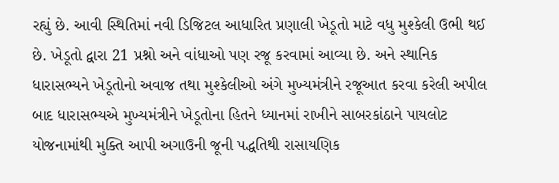રહ્યું છે. આવી સ્થિતિમાં નવી ડિજિટલ આધારિત પ્રણાલી ખેડૂતો માટે વધુ મુશ્કેલી ઉભી થઈ છે. ખેડૂતો દ્વારા 21 પ્રશ્નો અને વાંધાઓ પણ રજૂ કરવામાં આવ્યા છે. અને સ્થાનિક ધારાસભ્યને ખેડૂતોનો અવાજ તથા મુશ્કેલીઓ અંગે મુખ્યમંત્રીને રજૂઆત કરવા કરેલી અપીલ બાદ ધારાસભ્યએ મુખ્યમંત્રીને ખેડૂતોના હિતને ધ્યાનમાં રાખીને સાબરકાંઠાને પાયલોટ યોજનામાંથી મુક્તિ આપી અગાઉની જૂની પદ્ધતિથી રાસાયણિક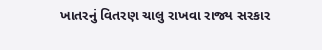ખાતરનું વિતરણ ચાલુ રાખવા રાજ્ય સરકાર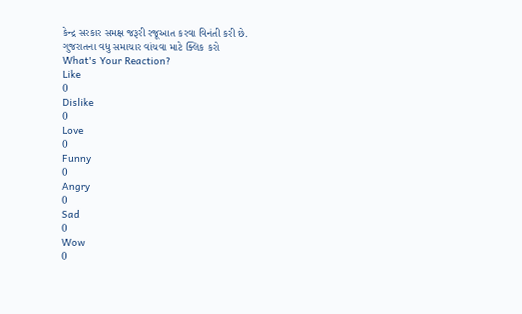કેન્દ્ર સરકાર સમક્ષ જરૂરી રજૂઆત કરવા વિનંતી કરી છે.
ગુજરાતના વધુ સમાચાર વાંચવા માટે ક્લિક કરો
What's Your Reaction?
Like
0
Dislike
0
Love
0
Funny
0
Angry
0
Sad
0
Wow
0